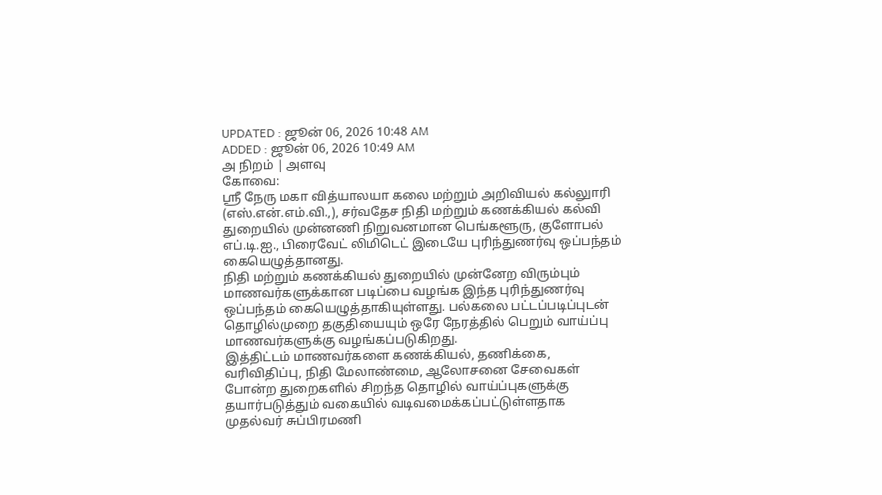UPDATED : ஜூன் 06, 2026 10:48 AM
ADDED : ஜூன் 06, 2026 10:49 AM
அ நிறம் | அளவு
கோவை:
ஸ்ரீ நேரு மகா வித்யாலயா கலை மற்றும் அறிவியல் கல்லுாரி (எஸ்.என்.எம்.வி.,), சர்வதேச நிதி மற்றும் கணக்கியல் கல்வி துறையில் முன்னணி நிறுவனமான பெங்களூரு, குளோபல் எப்.டி.ஐ., பிரைவேட் லிமிடெட் இடையே புரிந்துணர்வு ஒப்பந்தம் கையெழுத்தானது.
நிதி மற்றும் கணக்கியல் துறையில் முன்னேற விரும்பும் மாணவர்களுக்கான படிப்பை வழங்க இந்த புரிந்துணர்வு ஒப்பந்தம் கையெழுத்தாகியுள்ளது. பல்கலை பட்டப்படிப்புடன் தொழில்முறை தகுதியையும் ஒரே நேரத்தில் பெறும் வாய்ப்பு மாணவர்களுக்கு வழங்கப்படுகிறது.
இத்திட்டம் மாணவர்களை கணக்கியல், தணிக்கை, வரிவிதிப்பு, நிதி மேலாண்மை, ஆலோசனை சேவைகள் போன்ற துறைகளில் சிறந்த தொழில் வாய்ப்புகளுக்கு தயார்படுத்தும் வகையில் வடிவமைக்கப்பட்டுள்ளதாக முதல்வர் சுப்பிரமணி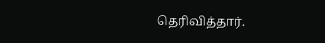தெரிவித்தார்.